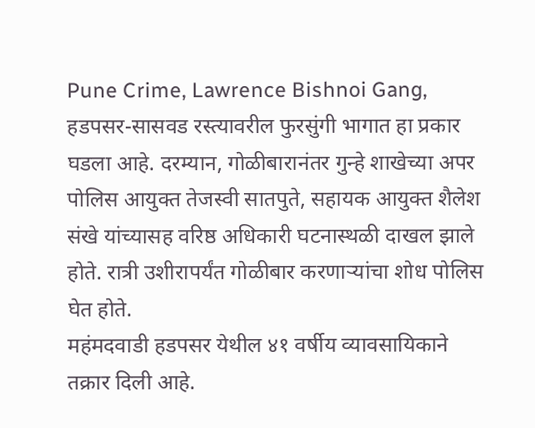Pune Crime, Lawrence Bishnoi Gang,
हडपसर-सासवड रस्त्यावरील फुरसुंगी भागात हा प्रकार घडला आहे. दरम्यान, गोळीबारानंतर गुन्हे शाखेच्या अपर पोलिस आयुक्त तेजस्वी सातपुते, सहायक आयुक्त शैलेश संखे यांच्यासह वरिष्ठ अधिकारी घटनास्थळी दाखल झाले होते. रात्री उशीरापर्यंत गोळीबार करणाऱ्यांचा शोध पोलिस घेत होते.
महंमदवाडी हडपसर येथील ४१ वर्षीय व्यावसायिकाने तक्रार दिली आहे.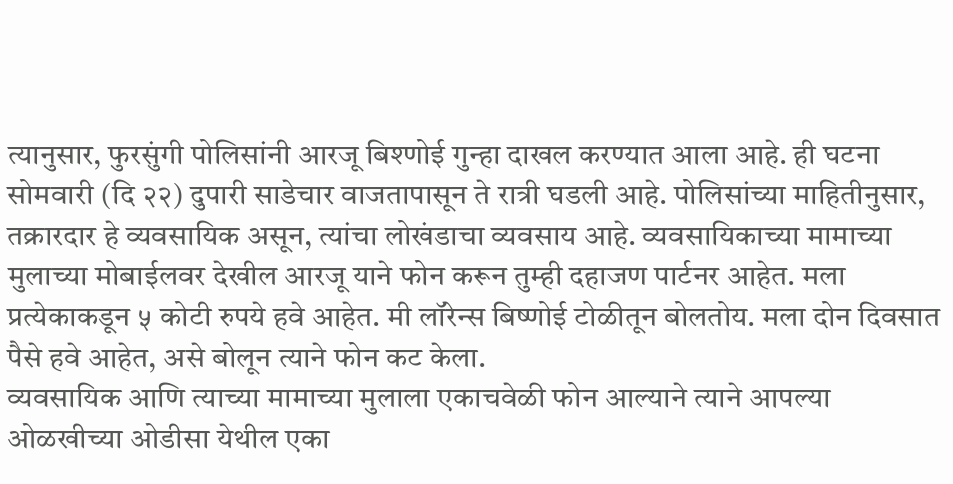त्यानुसार, फुरसुंगी पोलिसांनी आरजू बिश्णोई गुन्हा दाखल करण्यात आला आहे. ही घटना सोमवारी (दि २२) दुपारी साडेचार वाजतापासून ते रात्री घडली आहे. पोलिसांच्या माहितीनुसार, तक्रारदार हे व्यवसायिक असून, त्यांचा लोखंडाचा व्यवसाय आहे. व्यवसायिकाच्या मामाच्या मुलाच्या मोबाईलवर देखील आरजू याने फोन करून तुम्ही दहाजण पार्टनर आहेत. मला प्रत्येकाकडून ५ कोटी रुपये हवे आहेत. मी लॉरेन्स बिष्णोई टोळीतून बोलतोय. मला दोन दिवसात पैसे हवे आहेत, असे बोलून त्याने फोन कट केला.
व्यवसायिक आणि त्याच्या मामाच्या मुलाला एकाचवेळी फोन आल्याने त्याने आपल्या ओळखीच्या ओडीसा येथील एका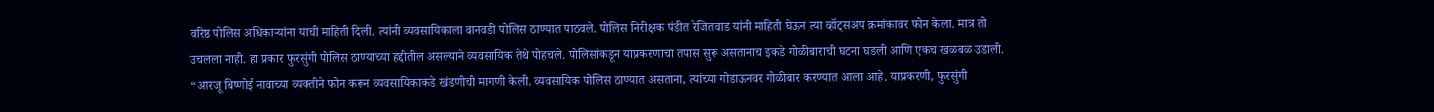वरिष्ठ पोलिस अधिकाऱ्यांना याची माहिती दिली. त्यांनी व्यवसायिकाला वानवडी पोलिस ठाण्यात पाठवले. पोलिस निरीक्षक पंडीत रेजितवाड यांनी माहिती घेऊन त्या व्हॉट्सअप क्रमांकावर फोन केला. मात्र तो उचलला नाही. हा प्रकार फुरसुंगी पोलिस ठाण्याच्या हद्दीतील असल्याने व्यवसायिक तेथे पोहचले. पोलिसांकडून याप्रकरणाचा तपास सुरू असतानाच इकडे गोळीबाराची घटना घडली आणि एकच खळबळ उडाली.
“आरजू बिष्णोई नावाच्या व्यक्तीने फोन करून व्यवसायिकाकडे खंडणीची मागणी केली. व्यवसायिक पोलिस ठाण्यात असताना, त्यांच्या गोडाऊनवर गोळीबार करण्यात आला आहे. याप्रकरणी, फुरसुंगी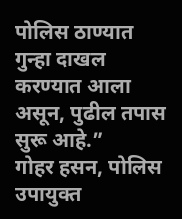पोलिस ठाण्यात गुन्हा दाखल करण्यात आला असून, पुढील तपास सुरू आहे.”
गोहर हसन, पोलिस उपायुक्त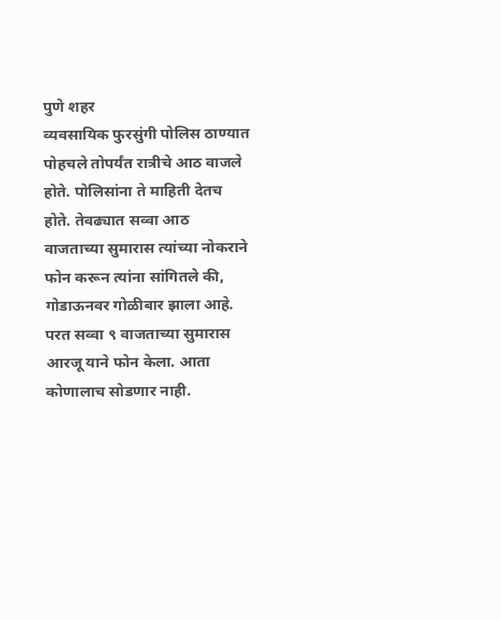पुणे शहर
व्यवसायिक फुरसुंगी पोलिस ठाण्यात पोहचले तोपर्यंत रात्रीचे आठ वाजले होते. पोलिसांना ते माहिती देतच होते. तेवढ्यात सव्वा आठ वाजताच्या सुमारास त्यांच्या नोकराने फोन करून त्यांना सांगितले की, गोडाऊनवर गोळीबार झाला आहे. परत सव्वा ९ वाजताच्या सुमारास आरजू याने फोन केला. आता कोणालाच सोडणार नाही.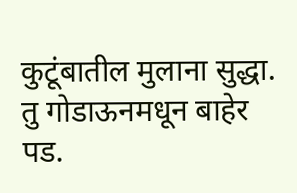कुटूंबातील मुलाना सुद्धा. तु गोडाऊनमधून बाहेर पड.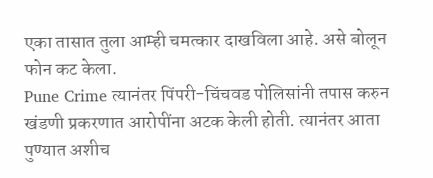एका तासात तुला आम्ही चमत्कार दाखविला आहे. असे बोलून फोन कट केला.
Pune Crime त्यानंतर पिंपरी-चिंचवड पोलिसांनी तपास करुन खंडणी प्रकरणात आरोपींना अटक केली होती. त्यानंतर आता पुण्यात अशीच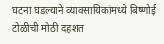घटना घडल्याने व्यावसायिकांमध्ये बिष्णोई टोळीची मोठी दहशत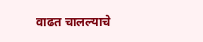वाढत चालल्याचे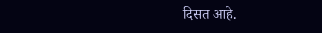दिसत आहे.